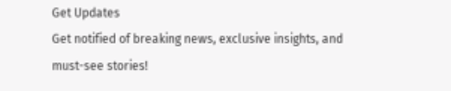Get Updates
Get notified of breaking news, exclusive insights, and must-see stories!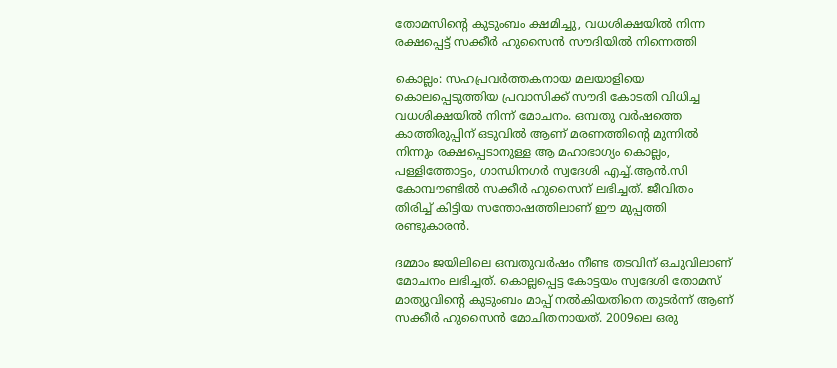തോമസിന്റെ കുടുംബം ക്ഷമിച്ചു, വധശിക്ഷയില്‍ നിന്ന രക്ഷപ്പെട്ട് സക്കീര്‍ ഹുസൈന്‍ സൗദിയില്‍ നിന്നെത്തി

കൊല്ലം: സഹപ്രവര്‍ത്തകനായ മലയാളിയെ കൊലപ്പെടുത്തിയ പ്രവാസിക്ക് സൗദി കോടതി വിധിച്ച വധശിക്ഷയില്‍ നിന്ന് മോചനം. ഒമ്പതു വര്‍ഷത്തെ കാത്തിരുപ്പിന് ഒടുവില്‍ ആണ് മരണത്തിന്റെ മുന്നില്‍ നിന്നും രക്ഷപ്പെടാനുള്ള ആ മഹാഭാഗ്യം കൊല്ലം, പള്ളിത്തോട്ടം, ഗാന്ധിനഗര്‍ സ്വദേശി എച്ച്.ആന്‍.സി കോമ്പൗണ്ടില്‍ സക്കീര്‍ ഹുസൈന് ലഭിച്ചത്. ജീവിതം തിരിച്ച് കിട്ടിയ സന്തോഷത്തിലാണ് ഈ മുപ്പത്തി രണ്ടുകാരന്‍.

ദമ്മാം ജയിലിലെ ഒമ്പതുവര്‍ഷം നീണ്ട തടവിന് ഒചുവിലാണ് മോചനം ലഭിച്ചത്. കൊല്ലപ്പെട്ട കോട്ടയം സ്വദേശി തോമസ് മാത്യുവിന്റെ കുടുംബം മാപ്പ് നല്‍കിയതിനെ തുടര്‍ന്ന് ആണ് സക്കീര്‍ ഹുസൈന്‍ മോചിതനായത്. 2009ലെ ഒരു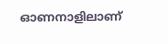ഓണനാളിലാണ്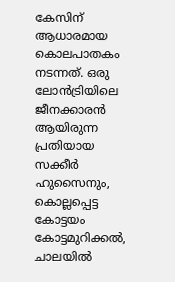കേസിന് ആധാരമായ കൊലപാതകം നടന്നത്. ഒരു ലോന്‍ട്രിയിലെ ജീനക്കാരന്‍ ആയിരുന്ന പ്രതിയായ സക്കീര്‍ ഹുസൈനും, കൊല്ലപ്പെട്ട കോട്ടയം കോട്ടമുറിക്കല്‍, ചാലയില്‍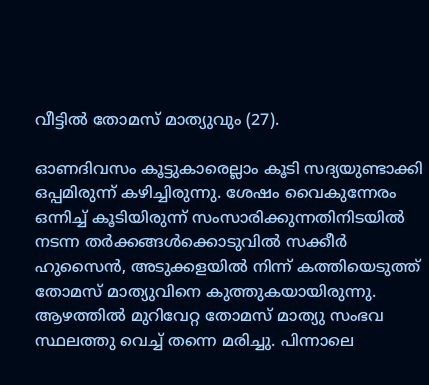വീട്ടില്‍ തോമസ് മാത്യുവും (27).

ഓണദിവസം കൂട്ടുകാരെല്ലാം കൂടി സദ്യയുണ്ടാക്കി ഒപ്പമിരുന്ന് കഴിച്ചിരുന്നു. ശേഷം വൈകുന്നേരം ഒന്നിച്ച് കൂടിയിരുന്ന് സംസാരിക്കുന്നതിനിടയില്‍ നടന്ന തര്‍ക്കങ്ങള്‍ക്കൊടുവില്‍ സക്കീര്‍ ഹുസൈന്‍, അടുക്കളയില്‍ നിന്ന് കത്തിയെടുത്ത് തോമസ് മാത്യുവിനെ കുത്തുകയായിരുന്നു. ആഴത്തില്‍ മുറിവേറ്റ തോമസ് മാത്യു സംഭവ സ്ഥലത്തു വെച്ച് തന്നെ മരിച്ചു. പിന്നാലെ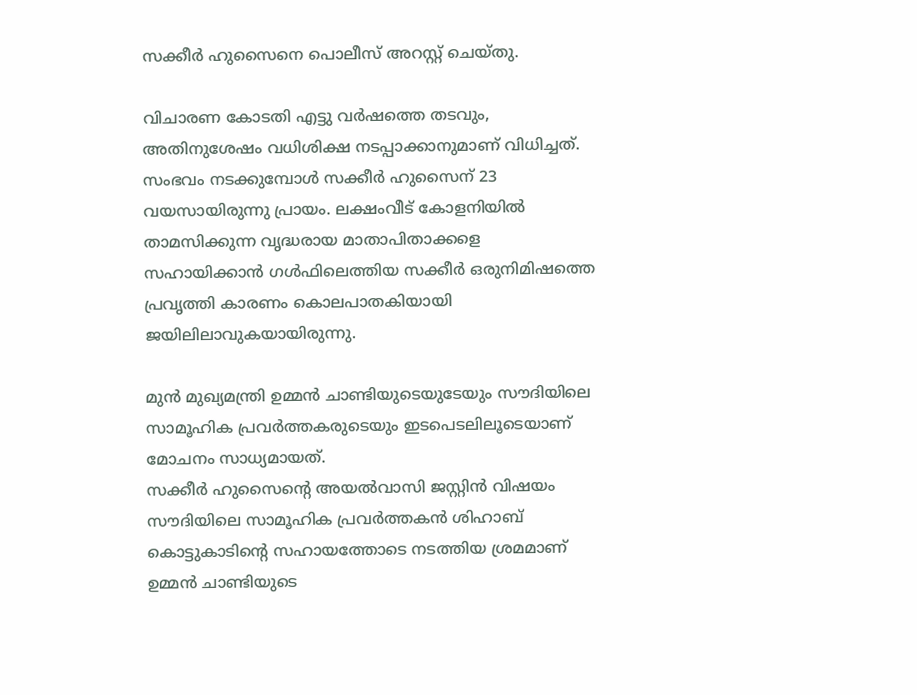സക്കീര്‍ ഹുസൈനെ പൊലീസ് അറസ്റ്റ് ചെയ്തു.

വിചാരണ കോടതി എട്ടു വര്‍ഷത്തെ തടവും, അതിനുശേഷം വധിശിക്ഷ നടപ്പാക്കാനുമാണ് വിധിച്ചത്. സംഭവം നടക്കുമ്പോള്‍ സക്കീര്‍ ഹുസൈന് 23 വയസായിരുന്നു പ്രായം. ലക്ഷംവീട് കോളനിയില്‍ താമസിക്കുന്ന വൃദ്ധരായ മാതാപിതാക്കളെ സഹായിക്കാന്‍ ഗള്‍ഫിലെത്തിയ സക്കീര്‍ ഒരുനിമിഷത്തെ പ്രവൃത്തി കാരണം കൊലപാതകിയായി ജയിലിലാവുകയായിരുന്നു.

മുന്‍ മുഖ്യമന്ത്രി ഉമ്മന്‍ ചാണ്ടിയുടെയുടേയും സൗദിയിലെ സാമൂഹിക പ്രവര്‍ത്തകരുടെയും ഇടപെടലിലൂടെയാണ് മോചനം സാധ്യമായത്.
സക്കീര്‍ ഹുസൈന്റെ അയല്‍വാസി ജസ്റ്റിന്‍ വിഷയം സൗദിയിലെ സാമൂഹിക പ്രവര്‍ത്തകന്‍ ശിഹാബ് കൊട്ടുകാടിന്റെ സഹായത്തോടെ നടത്തിയ ശ്രമമാണ് ഉമ്മന്‍ ചാണ്ടിയുടെ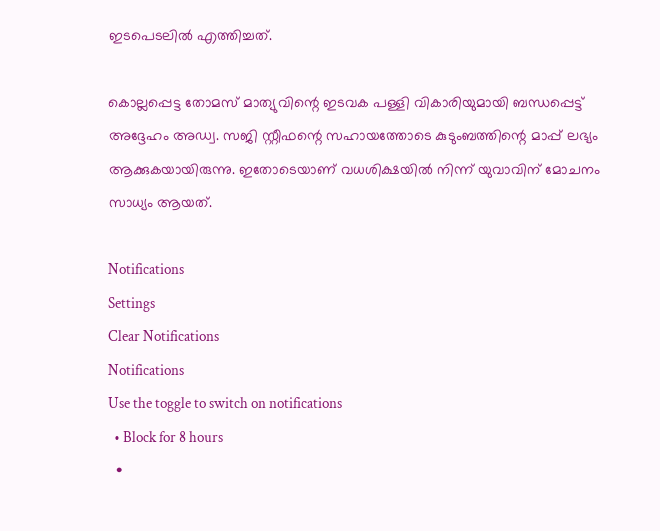ഇടപെടലില്‍ എത്തിച്ചത്.

കൊല്ലപ്പെട്ട തോമസ് മാത്യുവിന്റെ ഇടവക പള്ളി വികാരിയുമായി ബന്ധപ്പെട്ട് അദ്ദേഹം അഡ്വ. സജി സ്റ്റീഫന്റെ സഹായത്തോടെ കുടുംബത്തിന്റെ മാപ്പ് ലഭ്യം ആക്കുകയായിരുന്നു. ഇതോടെയാണ് വധശിക്ഷയില്‍ നിന്ന് യുവാവിന് മോചനം സാധ്യം ആയത്.

Notifications
Settings
Clear Notifications
Notifications
Use the toggle to switch on notifications
  • Block for 8 hours
  •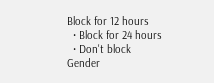Block for 12 hours
  • Block for 24 hours
  • Don't block
Gender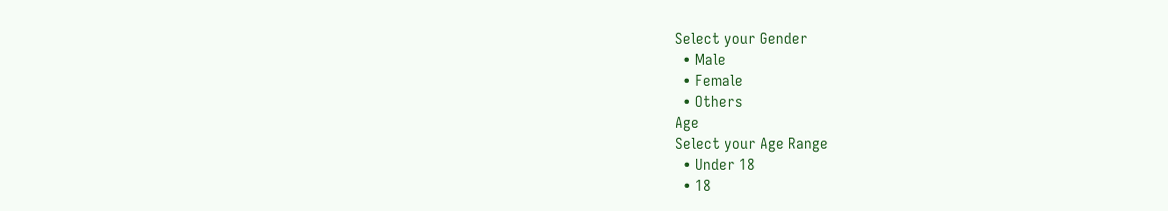Select your Gender
  • Male
  • Female
  • Others
Age
Select your Age Range
  • Under 18
  • 18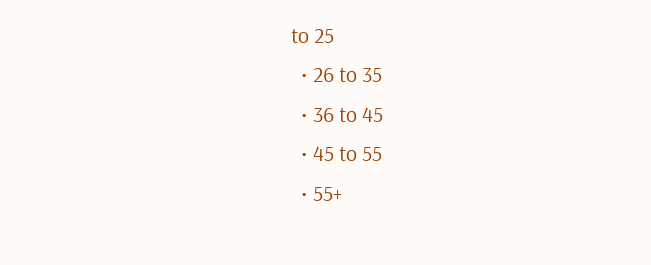to 25
  • 26 to 35
  • 36 to 45
  • 45 to 55
  • 55+